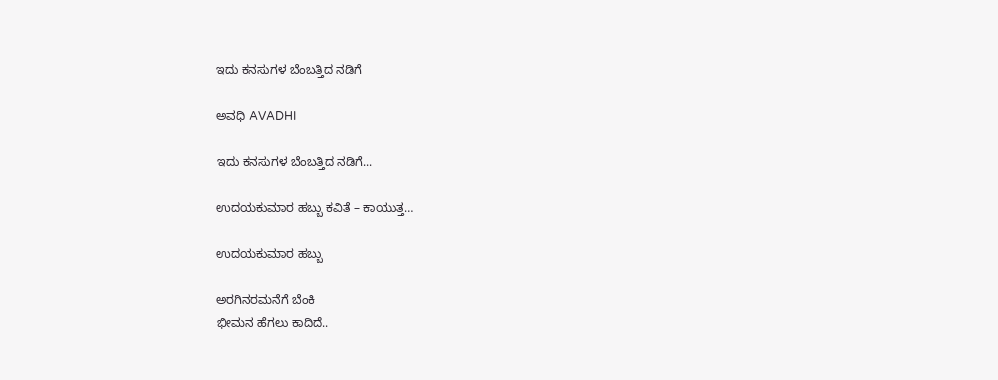ಇದು ಕನಸುಗಳ ಬೆಂಬತ್ತಿದ ನಡಿಗೆ‍

ಅವಧಿ AVADHI

ಇದು ಕನಸುಗಳ ಬೆಂಬತ್ತಿದ ನಡಿಗೆ...

ಉದಯಕುಮಾರ ಹಬ್ಬು ಕವಿತೆ – ಕಾಯುತ್ತ…

ಉದಯಕುಮಾರ ಹಬ್ಬು

ಅರಗಿನರಮನೆಗೆ ಬೆಂಕಿ
ಭೀಮನ ಹೆಗಲು‌ ಕಾದಿದೆ..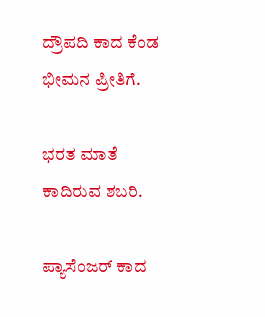ದ್ರೌಪದಿ ಕಾದ ಕೆಂಡ
ಭೀಮನ ಪ್ರೀತಿಗೆ.

ಭರತ ಮಾತೆ
ಕಾದಿರುವ ಶಬರಿ.

ಪ್ಯಾಸೆಂಜರ್ ಕಾದ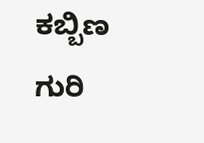ಕಬ್ಬಿಣ
ಗುರಿ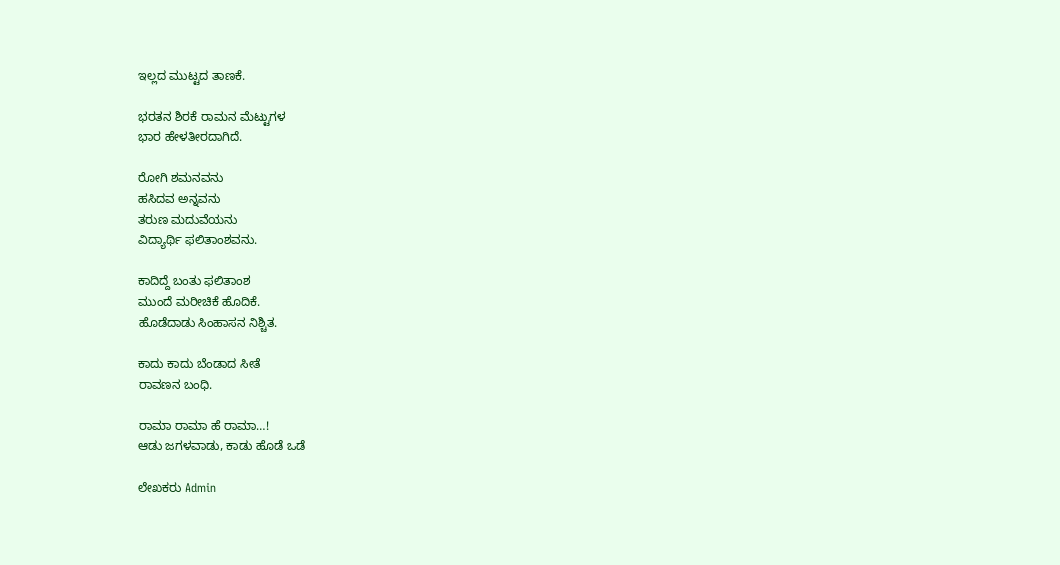ಇಲ್ಲದ ಮುಟ್ಟದ ತಾಣಕೆ.

ಭರತನ ಶಿರಕೆ ರಾಮನ ಮೆಟ್ಟುಗಳ
ಭಾರ ಹೇಳತೀರದಾಗಿದೆ.

ರೋಗಿ ಶಮನವನು
ಹಸಿದವ ಅನ್ನವನು
ತರುಣ ಮದುವೆಯನು
ವಿದ್ಯಾರ್ಥಿ ಫಲಿತಾಂಶವನು.

ಕಾದಿದ್ದೆ ಬಂತು ಫಲಿತಾಂಶ
ಮುಂದೆ ಮರೀಚಿಕೆ ಹೊದಿಕೆ.
ಹೊಡೆದಾಡು ಸಿಂಹಾಸನ ನಿಶ್ಚಿತ.

ಕಾದು ಕಾದು ಬೆಂಡಾದ ಸೀತೆ
ರಾವಣನ ಬಂಧಿ.

ರಾಮಾ ರಾಮಾ ಹೆ ರಾಮಾ…!
ಆಡು ಜಗಳವಾಡು, ಕಾಡು ಹೊಡೆ ಒಡೆ

ಲೇಖಕರು Admin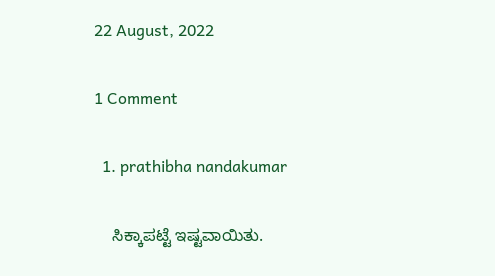22 August, 2022

1 Comment

  1. prathibha nandakumar

    ಸಿಕ್ಕಾಪಟ್ಟೆ ಇಷ್ಟವಾಯಿತು.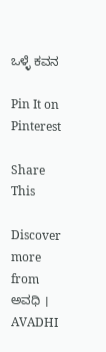ಒಳ್ಳೆ ಕವನ

Pin It on Pinterest

Share This

Discover more from ಅವಧಿ । AVADHI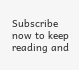Subscribe now to keep reading and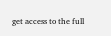get access to the full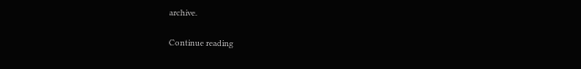archive.

Continue reading